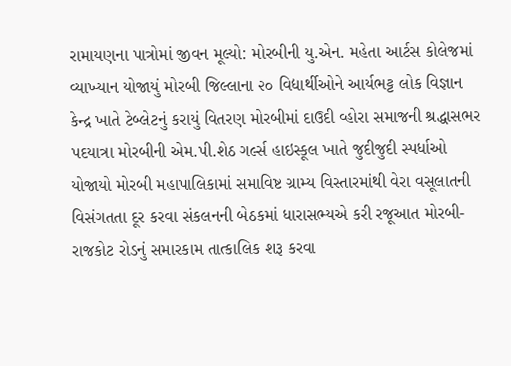રામાયણના પાત્રોમાં જીવન મૂલ્યો: મોરબીની યુ.એન. મહેતા આર્ટસ કોલેજમાં વ્યાખ્યાન યોજાયું મોરબી જિલ્લાના ૨૦ વિદ્યાર્થીઓને આર્યભટ્ટ લોક વિજ્ઞાન કેન્દ્ર ખાતે ટેબ્લેટનું કરાયું વિતરણ મોરબીમાં દાઉદી વ્હોરા સમાજની શ્રદ્ધાસભર પદયાત્રા મોરબીની એમ.પી.શેઠ ગર્લ્સ હાઇસ્કૂલ ખાતે જુદીજુદી સ્પર્ધાઓ યોજાયો મોરબી મહાપાલિકામાં સમાવિષ્ટ ગ્રામ્ય વિસ્તારમાંથી વેરા વસૂલાતની વિસંગતતા દૂર કરવા સંકલનની બેઠકમાં ધારાસભ્યએ કરી રજૂઆત મોરબી-રાજકોટ રોડનું સમારકામ તાત્કાલિક શરૂ કરવા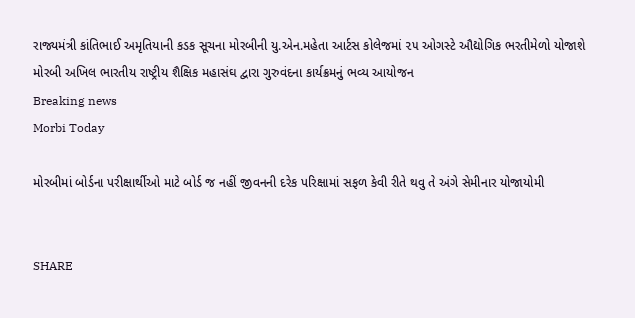રાજ્યમંત્રી કાંતિભાઈ અમૃતિયાની કડક સૂચના મોરબીની યુ.એન.મહેતા આર્ટસ કોલેજમાં ૨૫ ઓગસ્ટે ઔદ્યોગિક ભરતીમેળો યોજાશે મોરબી અખિલ ભારતીય રાષ્ટ્રીય શૈક્ષિક મહાસંઘ દ્વારા ગુરુવંદના કાર્યક્રમનું ભવ્ય આયોજન
Breaking news
Morbi Today

મોરબીમાં બોર્ડના પરીક્ષાર્થીઓ માટે બોર્ડ જ નહીં જીવનની દરેક પરિક્ષામાં સફળ કેવી રીતે થવુ તે અંગે સેમીનાર યોજાયોમી


SHARE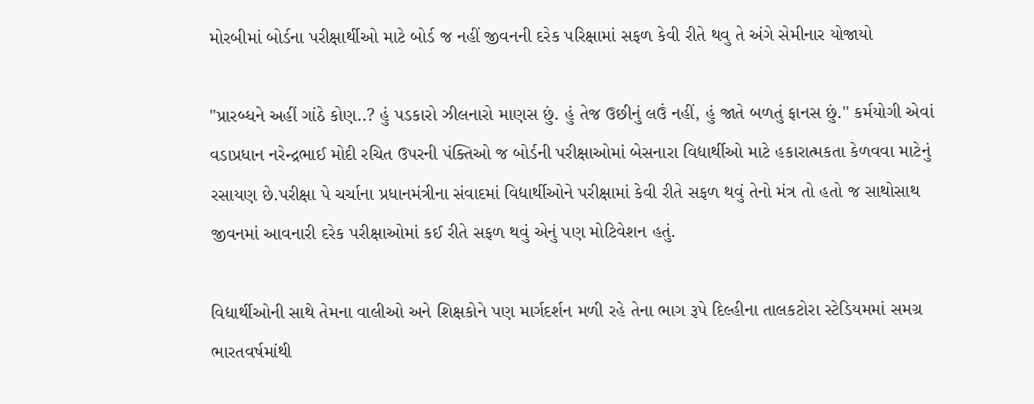મોરબીમાં બોર્ડના પરીક્ષાર્થીઓ માટે બોર્ડ જ નહીં જીવનની દરેક પરિક્ષામાં સફળ કેવી રીતે થવુ તે અંગે સેમીનાર યોજાયો

"પ્રારબ્ધને અહીં ગાંઠે કોણ..? હું પડકારો ઝીલનારો માણસ છું. હું તેજ ઉછીનું લઉં નહીં, હું જાતે બળતું ફાનસ છું." કર્મયોગી એવાં વડાપ્રધાન નરેન્દ્રભાઈ મોદી રચિત ઉપરની પંક્તિઓ જ બોર્ડની પરીક્ષાઓમાં બેસનારા વિદ્યાર્થીઓ માટે હકારાત્મકતા કેળવવા માટેનું રસાયણ છે.પરીક્ષા પે ચર્ચાના પ્રધાનમંત્રીના સંવાદમાં વિદ્યાર્થીઓને પરીક્ષામાં કેવી રીતે સફળ થવું તેનો મંત્ર તો હતો જ સાથોસાથ જીવનમાં આવનારી દરેક પરીક્ષાઓમાં કઈ રીતે સફળ થવું એનું પણ મોટિવેશન હતું.

વિદ્યાર્થીઓની સાથે તેમના વાલીઓ અને શિક્ષકોને પણ માર્ગદર્શન મળી રહે તેના ભાગ રૂપે દિલ્હીના તાલકટોરા સ્ટેડિયમમાં સમગ્ર ભારતવર્ષમાંથી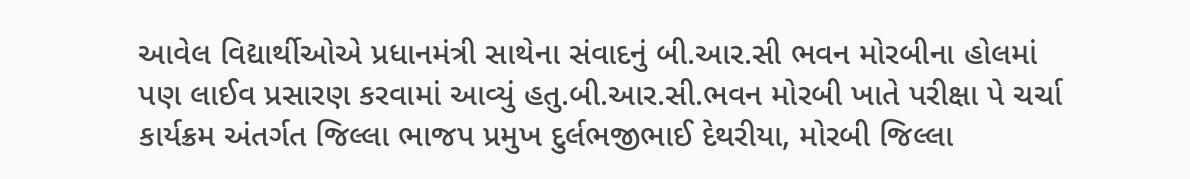આવેલ વિદ્યાર્થીઓએ પ્રધાનમંત્રી સાથેના સંવાદનું બી.આર.સી ભવન મોરબીના હોલમાં પણ લાઈવ પ્રસારણ કરવામાં આવ્યું હતુ.બી.આર.સી.ભવન મોરબી ખાતે પરીક્ષા પે ચર્ચા કાર્યક્રમ અંતર્ગત જિલ્લા ભાજપ પ્રમુખ દુર્લભજીભાઈ દેથરીયા, મોરબી જિલ્લા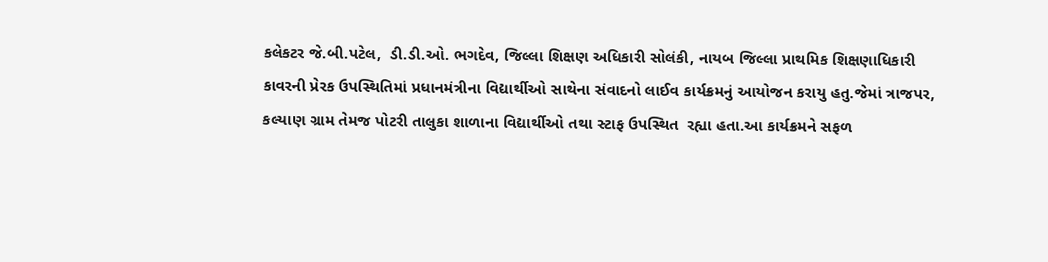કલેકટર જે.બી.પટેલ,  ડી.ડી.ઓ. ભગદેવ, જિલ્લા શિક્ષણ અધિકારી સોલંકી, નાયબ જિલ્લા પ્રાથમિક શિક્ષણાધિકારી કાવરની પ્રેરક ઉપસ્થિતિમાં પ્રધાનમંત્રીના વિદ્યાર્થીઓ સાથેના સંવાદનો લાઈવ કાર્યક્રમનું આયોજન કરાયુ હતુ.જેમાં ત્રાજપર, કલ્યાણ ગ્રામ તેમજ પોટરી તાલુકા શાળાના વિદ્યાર્થીઓ તથા સ્ટાફ ઉપસ્થિત  રહ્યા હતા.આ કાર્યક્રમને સફળ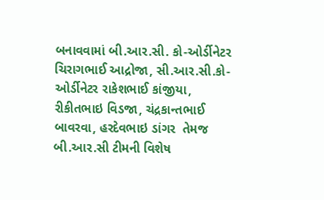બનાવવામાં બી.આર.સી. કો-ઓર્ડીનેટર ચિરાગભાઈ આદ્રોજા, સી.આર.સી.કો-ઓર્ડીનેટર રાકેશભાઈ કાંજીયા, રીકીતભાઇ વિડજા, ચંદ્રકાન્તભાઈ બાવરવા, હરદેવભાઇ ડાંગર  તેમજ બી.આર.સી ટીમની વિશેષ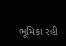ભૂમિકા રહી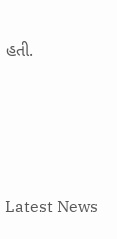હતી.






Latest News